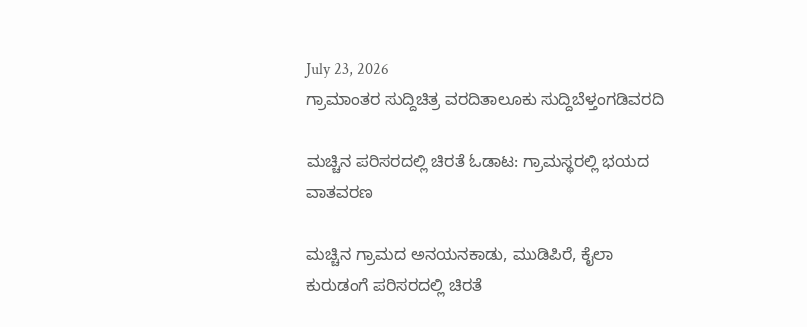July 23, 2026
ಗ್ರಾಮಾಂತರ ಸುದ್ದಿಚಿತ್ರ ವರದಿತಾಲೂಕು ಸುದ್ದಿಬೆಳ್ತಂಗಡಿವರದಿ

ಮಚ್ಚಿನ ಪರಿಸರದಲ್ಲಿ ಚಿರತೆ ಓಡಾಟ: ಗ್ರಾಮಸ್ಥರಲ್ಲಿ ಭಯದ ವಾತವರಣ

ಮಚ್ಚಿನ ಗ್ರಾಮದ ಅನಯನಕಾಡು, ಮುಡಿಪಿರೆ, ಕೈಲಾ ಕುರುಡಂಗೆ ಪರಿಸರದಲ್ಲಿ ಚಿರತೆ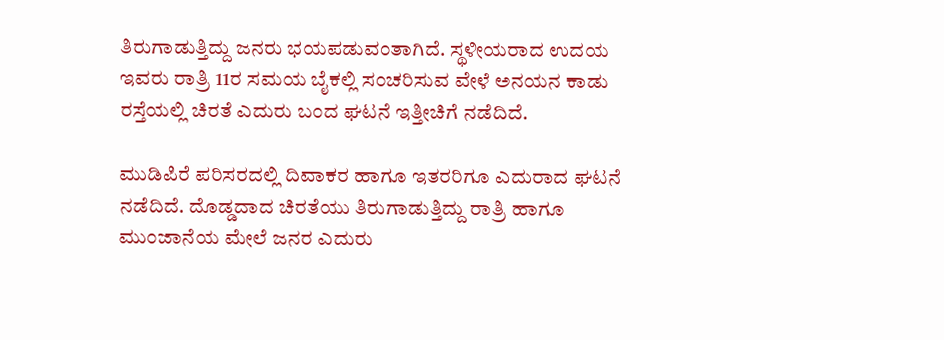ತಿರುಗಾಡುತ್ತಿದ್ದು ಜನರು ಭಯಪಡುವಂತಾಗಿದೆ. ಸ್ಥಳೀಯರಾದ ಉದಯ ಇವರು ರಾತ್ರಿ 11ರ ಸಮಯ ಬೈಕಲ್ಲಿ ಸಂಚರಿಸುವ ವೇಳೆ ಅನಯನ ಕಾಡು ರಸ್ತೆಯಲ್ಲಿ ಚಿರತೆ ಎದುರು ಬಂದ ಘಟನೆ ಇತ್ತೀಚಿಗೆ ನಡೆದಿದೆ.

ಮುಡಿಪಿರೆ ಪರಿಸರದಲ್ಲಿ ದಿವಾಕರ ಹಾಗೂ ಇತರರಿಗೂ ಎದುರಾದ ಘಟನೆ ನಡೆದಿದೆ. ದೊಡ್ಡದಾದ ಚಿರತೆಯು ತಿರುಗಾಡುತ್ತಿದ್ದು ರಾತ್ರಿ ಹಾಗೂ ಮುಂಜಾನೆಯ ಮೇಲೆ ಜನರ ಎದುರು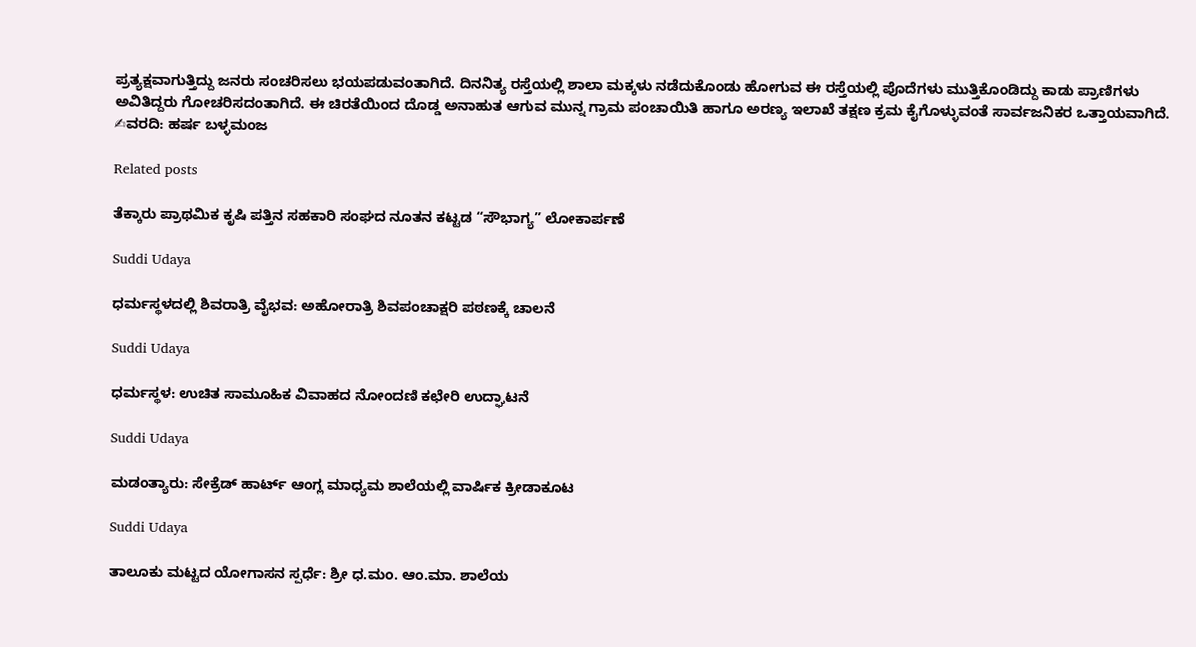ಪ್ರತ್ಯಕ್ಷವಾಗುತ್ತಿದ್ದು ಜನರು ಸಂಚರಿಸಲು ಭಯಪಡುವಂತಾಗಿದೆ. ದಿನನಿತ್ಯ ರಸ್ತೆಯಲ್ಲಿ ಶಾಲಾ ಮಕ್ಕಳು ನಡೆದುಕೊಂಡು ಹೋಗುವ ಈ ರಸ್ತೆಯಲ್ಲಿ ಪೊದೆಗಳು ಮುತ್ತಿಕೊಂಡಿದ್ದು ಕಾಡು ಪ್ರಾಣಿಗಳು ಅವಿತಿದ್ದರು ಗೋಚರಿಸದಂತಾಗಿದೆ. ಈ ಚಿರತೆಯಿಂದ ದೊಡ್ಡ ಅನಾಹುತ ಆಗುವ ಮುನ್ನ ಗ್ರಾಮ ಪಂಚಾಯಿತಿ ಹಾಗೂ ಅರಣ್ಯ ಇಲಾಖೆ ತಕ್ಷಣ ಕ್ರಮ ಕೈಗೊಳ್ಳುವಂತೆ ಸಾರ್ವಜನಿಕರ ಒತ್ತಾಯವಾಗಿದೆ.
✍ವರದಿ: ಹರ್ಷ ಬಳ್ಳಮಂಜ

Related posts

ತೆಕ್ಕಾರು ಪ್ರಾಥಮಿಕ ಕೃಷಿ ಪತ್ತಿನ ಸಹಕಾರಿ ಸಂಘದ ನೂತನ ಕಟ್ಟಡ “ಸೌಭಾಗ್ಯ” ಲೋಕಾರ್ಪಣೆ

Suddi Udaya

ಧರ್ಮಸ್ಥಳದಲ್ಲಿ ಶಿವರಾತ್ರಿ ವೈಭವ: ಅಹೋರಾತ್ರಿ ಶಿವಪಂಚಾಕ್ಷರಿ ಪಠಣಕ್ಕೆ ಚಾಲನೆ

Suddi Udaya

ಧರ್ಮಸ್ಥಳ: ಉಚಿತ ಸಾಮೂಹಿಕ ವಿವಾಹದ ನೋಂದಣಿ ಕಛೇರಿ ಉದ್ಘಾಟನೆ

Suddi Udaya

ಮಡಂತ್ಯಾರು: ಸೇಕ್ರೆಡ್ ಹಾರ್ಟ್ ಆಂಗ್ಲ ಮಾಧ್ಯಮ ಶಾಲೆಯಲ್ಲಿ ವಾರ್ಷಿಕ ಕ್ರೀಡಾಕೂಟ

Suddi Udaya

ತಾಲೂಕು ಮಟ್ಟದ ಯೋಗಾಸನ ಸ್ಪರ್ಧೆ: ಶ್ರೀ ಧ.ಮಂ. ಆಂ.ಮಾ. ಶಾಲೆಯ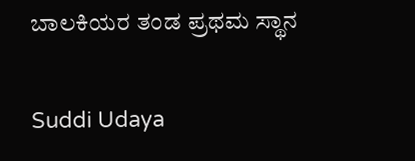ಬಾಲಕಿಯರ ತಂಡ ಪ್ರಥಮ ಸ್ಥಾನ

Suddi Udaya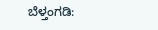ಬೆಳ್ತಂಗಡಿ: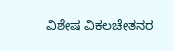ವಿಶೇಷ ವಿಕಲಚೇತನರ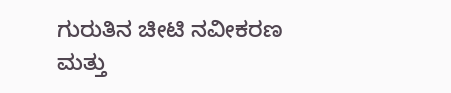ಗುರುತಿನ ಚೀಟಿ ನವೀಕರಣ ಮತ್ತು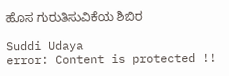ಹೊಸ ಗುರುತಿಸುವಿಕೆಯ ಶಿಬಿರ

Suddi Udaya
error: Content is protected !!